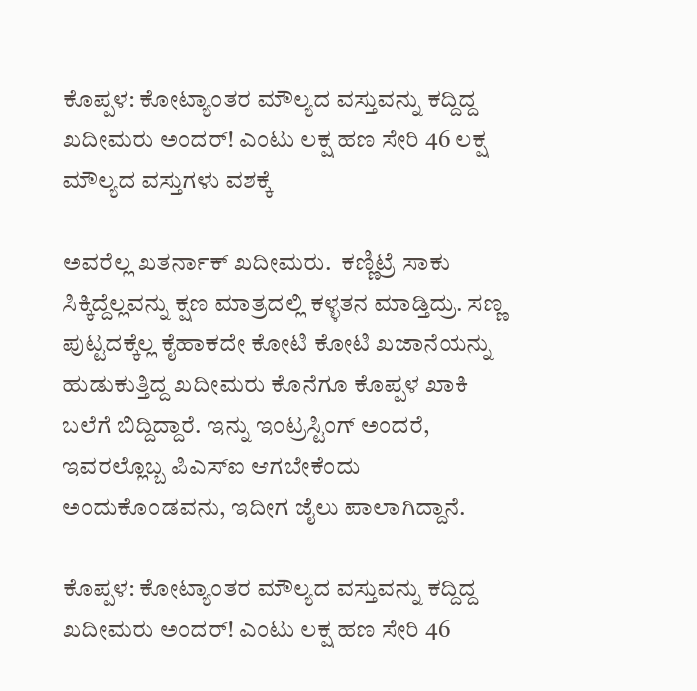ಕೊಪ್ಪಳ: ಕೋಟ್ಯಾಂತರ ಮೌಲ್ಯದ ವಸ್ತುವನ್ನು ಕದ್ದಿದ್ದ ಖದೀಮರು ಅಂದರ್! ಎಂಟು ಲಕ್ಷ ಹಣ ಸೇರಿ 46 ಲಕ್ಷ ಮೌಲ್ಯದ ವಸ್ತುಗಳು ವಶಕ್ಕೆ

ಅವರೆಲ್ಲ ಖತರ್ನಾಕ್ ಖದೀಮರು.  ಕಣ್ಣಿಟ್ರೆ ಸಾಕು ಸಿಕ್ಕಿದ್ದೆಲ್ಲವನ್ನು ಕ್ಷಣ ಮಾತ್ರದಲ್ಲಿ ಕಳ್ಳತನ ಮಾಡ್ತಿದ್ರು. ಸಣ್ಣ ಪುಟ್ಟದಕ್ಕೆಲ್ಲ ಕೈಹಾಕದೇ ಕೋಟಿ ಕೋಟಿ ಖಜಾನೆಯನ್ನು ಹುಡುಕುತ್ತಿದ್ದ ಖದೀಮರು ಕೊನೆಗೂ ಕೊಪ್ಪಳ ಖಾಕಿ ಬಲೆಗೆ ಬಿದ್ದಿದ್ದಾರೆ. ಇನ್ನು ಇಂಟ್ರಸ್ಟಿಂಗ್ ಅಂದರೆ, ಇವರಲ್ಲೊಬ್ಬ ಪಿಎಸ್ಐ ಆಗಬೇಕೆಂದು ಅಂದುಕೊಂಡವನು, ಇದೀಗ ಜೈಲು ಪಾಲಾಗಿದ್ದಾನೆ.

ಕೊಪ್ಪಳ: ಕೋಟ್ಯಾಂತರ ಮೌಲ್ಯದ ವಸ್ತುವನ್ನು ಕದ್ದಿದ್ದ ಖದೀಮರು ಅಂದರ್! ಎಂಟು ಲಕ್ಷ ಹಣ ಸೇರಿ 46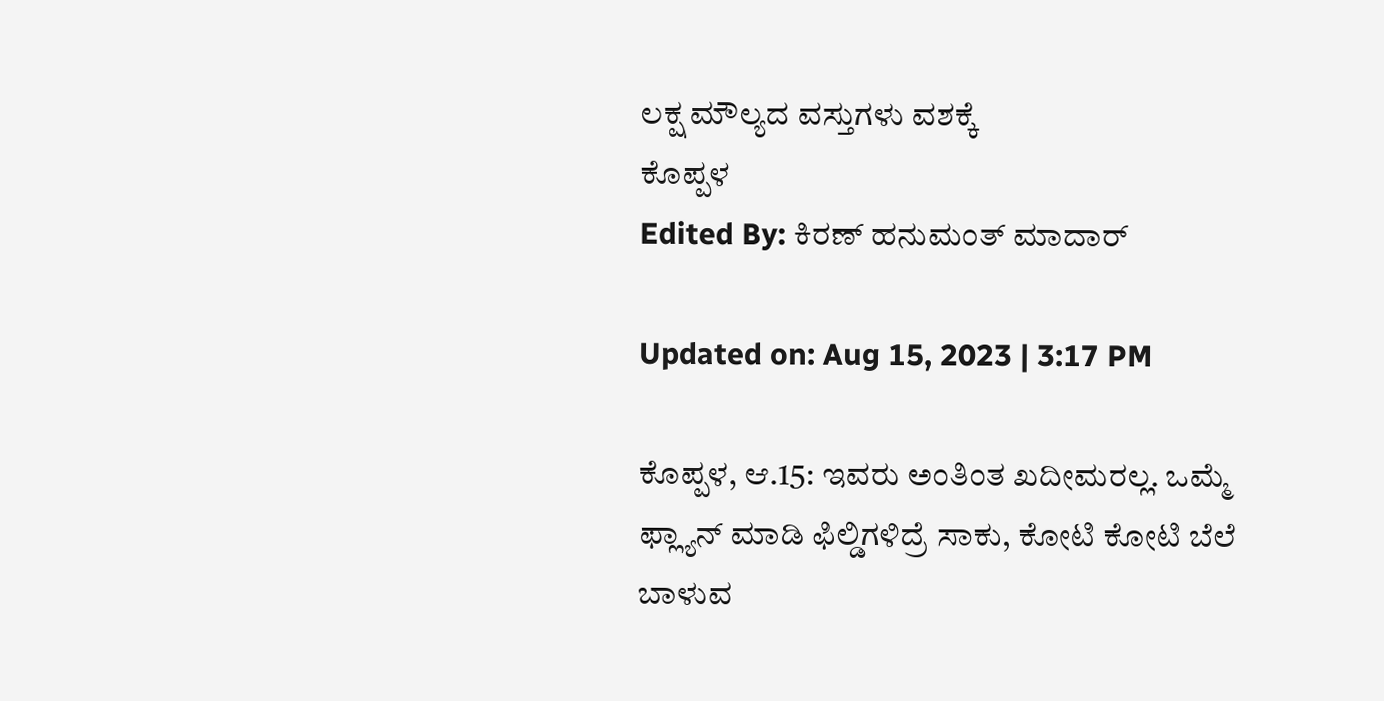ಲಕ್ಷ ಮೌಲ್ಯದ ವಸ್ತುಗಳು ವಶಕ್ಕೆ
ಕೊಪ್ಪಳ
Edited By: ಕಿರಣ್ ಹನುಮಂತ್ ಮಾದಾರ್

Updated on: Aug 15, 2023 | 3:17 PM

ಕೊಪ್ಪಳ, ಆ.15: ಇವರು ಅಂತಿಂತ ಖದೀಮರಲ್ಲ. ಒಮ್ಮೆ ಫ್ಲ್ಯಾನ್ ಮಾಡಿ ಫಿಲ್ಡಿಗಳಿದ್ರೆ ಸಾಕು, ಕೋಟಿ ಕೋಟಿ ಬೆಲೆ ಬಾಳುವ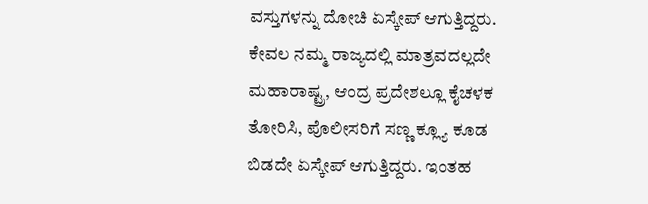ವಸ್ತುಗಳನ್ನು ದೋಚಿ ಏಸ್ಕೇಪ್ ಆಗುತ್ತಿದ್ದರು. ಕೇವಲ ನಮ್ಮ ರಾಜ್ಯದಲ್ಲಿ ಮಾತ್ರವದಲ್ಲದೇ ಮಹಾರಾಷ್ಟ್ರ, ಆಂದ್ರ ಪ್ರದೇಶಲ್ಲೂ ಕೈಚಳಕ ತೋರಿಸಿ, ಪೊಲೀಸರಿಗೆ ಸಣ್ಣ ಕ್ಲ್ಯೂ ಕೂಡ ಬಿಡದೇ ಏಸ್ಕೇಪ್ ಆಗುತ್ತಿದ್ದರು. ಇಂತಹ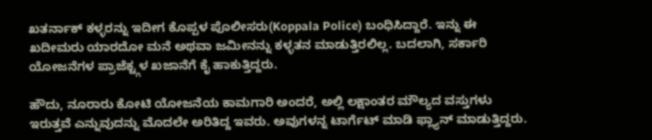ಖತರ್ನಾಕ್ ಕಳ್ಳರನ್ನು ಇದೀಗ ಕೊಪ್ಪಳ ಪೊಲೀಸರು(Koppala Police) ಬಂಧಿಸಿದ್ದಾರೆ. ಇನ್ನು ಈ ಖದೀಮರು ಯಾರದೋ ಮನೆ ಅಥವಾ ಜಮೀನನ್ನು ಕಳ್ಳತನ ಮಾಡುತ್ತಿರಲಿಲ್ಲ. ಬದಲಾಗಿ, ಸರ್ಕಾರಿ ಯೋಜನೆಗಳ ಪ್ರಾಜೆಕ್ಟ್ಗಳ ಖಜಾನೆಗೆ ಕೈ ಹಾಕುತ್ತಿದ್ದರು.

ಹೌದು, ನೂರಾರು ಕೋಟಿ ಯೋಜನೆಯ ಕಾಮಗಾರಿ ಅಂದರೆ, ಅಲ್ಲಿ ಲಕ್ಷಾಂತರ ಮೌಲ್ಯದ ವಸ್ತುಗಳು ಇರುತ್ತವೆ ಎನ್ನುವುದನ್ನು ಮೊದಲೇ ಅರಿತಿದ್ದ ಇವರು. ಅವುಗಳನ್ನ ಟಾರ್ಗೆಟ್ ಮಾಡಿ ಫ್ಲ್ಯಾನ್ ಮಾಡುತ್ತಿದ್ದರು.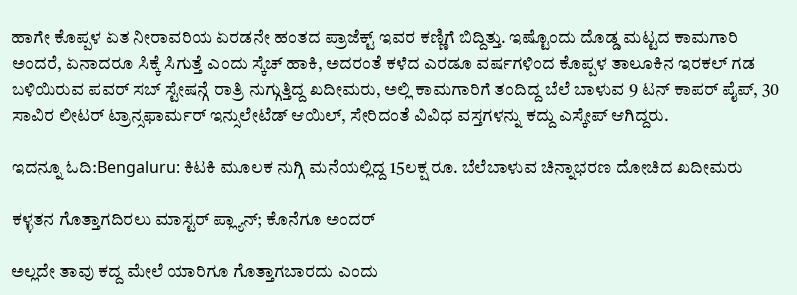ಹಾಗೇ ಕೊಪ್ಪಳ ಏತ ನೀರಾವರಿಯ ಏರಡನೇ ಹಂತದ ಪ್ರಾಜೆಕ್ಟ್ ಇವರ ಕಣ್ಣಿಗೆ ಬಿದ್ದಿತ್ತು. ಇಷ್ಟೊಂದು ದೊಡ್ಡ ಮಟ್ಟದ ಕಾಮಗಾರಿ ಅಂದರೆ, ಏನಾದರೂ ಸಿಕ್ಕೆ ಸಿಗುತ್ತೆ ಎಂದು ಸ್ಕೆಚ್ ಹಾಕಿ, ಅದರಂತೆ ಕಳೆದ ಎರಡೂ ವರ್ಷಗಳಿಂದ ಕೊಪ್ಪಳ ತಾಲೂಕಿನ ಇರಕಲ್ ಗಡ ಬಳಿಯಿರುವ ಪವರ್ ಸಬ್ ಸ್ಟೇಷನ್ಗೆ ರಾತ್ರಿ ನುಗ್ಗುತ್ತಿದ್ದ ಖದೀಮರು, ಅಲ್ಲಿ ಕಾಮಗಾರಿಗೆ ತಂದಿದ್ದ ಬೆಲೆ ಬಾಳುವ 9 ಟನ್ ಕಾಪರ್ ಪೈಪ್, 30 ಸಾವಿರ ಲೀಟರ್ ಟ್ರಾನ್ಸಫಾರ್ಮರ್ ಇನ್ಸುಲೇಟೆಡ್ ಆಯಿಲ್, ಸೇರಿದಂತೆ ವಿವಿಧ ವಸ್ತಗಳನ್ನು ಕದ್ದು ಎಸ್ಕೇಪ್ ಆಗಿದ್ದರು.

ಇದನ್ನೂ ಓದಿ:Bengaluru: ಕಿಟಕಿ ಮೂಲಕ ನುಗ್ಗಿ ಮನೆಯಲ್ಲಿದ್ದ 15ಲಕ್ಷ ರೂ. ಬೆಲೆಬಾಳುವ ಚಿನ್ನಾಭರಣ ದೋಚಿದ ಖದೀಮರು

ಕಳ್ಳತನ ಗೊತ್ತಾಗದಿರಲು ಮಾಸ್ಟರ್ ಪ್ಲ್ಯಾನ್; ಕೊನೆಗೂ ಅಂದರ್

ಅಲ್ಲದೇ ತಾವು ಕದ್ದ ಮೇಲೆ ಯಾರಿಗೂ ಗೊತ್ತಾಗಬಾರದು ಎಂದು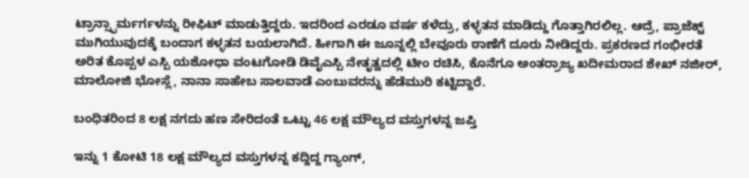ಟ್ರಾನ್ಸ್ಫಾರ್ಮರ್ಗಳನ್ನು ರೀಫಿಟ್ ಮಾಡುತ್ತಿದ್ದರು. ಇದರಿಂದ ಎರಡೂ ವರ್ಷ ಕಳೆದ್ರು, ಕಳ್ಳತನ ಮಾಡಿದ್ದು ಗೊತ್ತಾಗಿರಲಿಲ್ಲ. ಆದ್ರೆ, ಪ್ರಾಜೆಕ್ಟ್ ಮುಗಿಯುವುದಕ್ಕೆ ಬಂದಾಗ ಕಳ್ಳತನ ಬಯಲಾಗಿದೆ. ಹೀಗಾಗಿ ಈ ಜೂನ್ನಲ್ಲಿ ಬೇವೂರು ಠಾಣೆಗೆ ದೂರು ನೀಡಿದ್ದರು. ಪ್ರಕರಣದ ಗಂಭೀರತೆ ಅರಿತ ಕೊಪ್ಪಳ ಎಸ್ಪಿ ಯಶೋಧಾ ವಂಟಗೋಡಿ ಡಿವೈಎಸ್ಪಿ ನೇತೃತ್ವದಲ್ಲಿ ಟೀಂ ರಚಿಸಿ, ಕೊನೆಗೂ ಅಂತರ್ರಾಜ್ಯ ಖದೀಮರಾದ ಶೇಖ್ ನಜೀರ್, ಮಾಲೋಜಿ ಭೋಸ್ಲೆ, ನಾನಾ ಸಾಹೇಬ ಸಾಲವಾಡೆ ಎಂಬುವರನ್ನು ಹೆಡೆಮುರಿ ಕಟ್ಟಿದ್ದಾರೆ.

ಬಂಧಿತರಿಂದ 8 ಲಕ್ಷ ನಗದು ಹಣ ಸೇರಿದಂತೆ ಒಟ್ಟು 46 ಲಕ್ಷ ಮೌಲ್ಯದ ವಸ್ತುಗಳನ್ನ ಜಪ್ತಿ

ಇನ್ನು 1 ಕೋಟಿ 18 ಲಕ್ಷ ಮೌಲ್ಯದ ವಸ್ತುಗಳನ್ನ ಕದ್ದಿದ್ದ ಗ್ಯಾಂಗ್,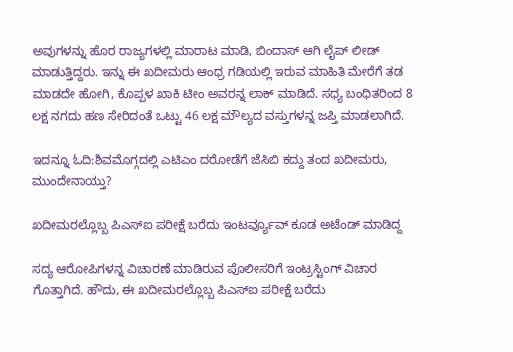ಅವುಗಳನ್ನು ಹೊರ ರಾಜ್ಯಗಳಲ್ಲಿ ಮಾರಾಟ ಮಾಡಿ, ಬಿಂದಾಸ್ ಆಗಿ ಲೈಪ್ ಲೀಡ್ ಮಾಡುತ್ತಿದ್ದರು. ಇನ್ನು ಈ ಖದೀಮರು ಆಂಧ್ರ ಗಡಿಯಲ್ಲಿ ಇರುವ ಮಾಹಿತಿ ಮೇರೆಗೆ ತಡ ಮಾಡದೇ ಹೋಗಿ, ಕೊಪ್ಪಳ‌ ಖಾಕಿ ಟೀಂ ಅವರನ್ನ ಲಾಕ್ ಮಾಡಿದೆ. ಸಧ್ಯ ಬಂಧಿತರಿಂದ 8 ಲಕ್ಷ ನಗದು ಹಣ ಸೇರಿದಂತೆ ಒಟ್ಟು 46 ಲಕ್ಷ ಮೌಲ್ಯದ ವಸ್ತುಗಳನ್ನ ಜಪ್ತಿ ಮಾಡಲಾಗಿದೆ.

ಇದನ್ನೂ ಓದಿ:ಶಿವಮೊಗ್ಗದಲ್ಲಿ ಎಟಿಎಂ ದರೋಡೆಗೆ ಜೆಸಿಬಿ ಕದ್ದು ತಂದ ಖದೀಮರು, ಮುಂದೇನಾಯ್ತು?

ಖದೀಮರಲ್ಲೊಬ್ಬ ಪಿಎಸ್ಐ ಪರೀಕ್ಷೆ ಬರೆದು ಇಂಟರ್ವ್ಯೂವ್ ಕೂಡ ಅಟೆಂಡ್ ಮಾಡಿದ್ದ

ಸದ್ಯ ಆರೋಪಿಗಳನ್ನ ವಿಚಾರಣೆ ಮಾಡಿರುವ ಪೊಲೀಸರಿಗೆ ಇಂಟ್ರಸ್ಟಿಂಗ್ ವಿಚಾರ ಗೊತ್ತಾಗಿದೆ. ಹೌದು, ಈ ಖದೀಮರಲ್ಲೊಬ್ಬ ಪಿಎಸ್ಐ ಪರೀಕ್ಷೆ ಬರೆದು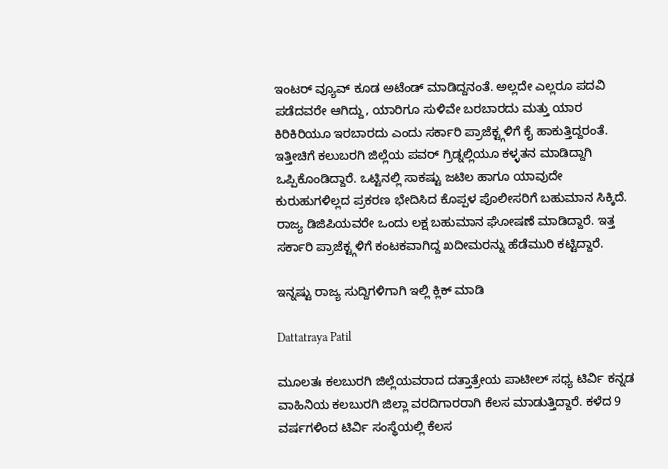ಇಂಟರ್ ವ್ಯೂವ್ ಕೂಡ ಅಟೆಂಡ್ ಮಾಡಿದ್ದನಂತೆ. ಅಲ್ಲದೇ ಎಲ್ಲರೂ ಪದವಿ ಪಡೆದವರೇ ಆಗಿದ್ದು, ಯಾರಿಗೂ ಸುಳಿವೇ ಬರಬಾರದು ಮತ್ತು ಯಾರ ಕಿರಿಕಿರಿಯೂ ಇರಬಾರದು ಎಂದು ಸರ್ಕಾರಿ ಪ್ರಾಜೆಕ್ಟ್ಗಳಿಗೆ ಕೈ ಹಾಕುತ್ತಿದ್ದರಂತೆ. ಇತ್ತೀಚಿಗೆ ಕಲುಬರಗಿ ಜಿಲ್ಲೆಯ ಪವರ್ ಗ್ರಿಡ್ನಲ್ಲಿಯೂ ಕಳ್ಳತನ ಮಾಡಿದ್ದಾಗಿ ಒಪ್ಪಿಕೊಂಡಿದ್ದಾರೆ. ಒಟ್ಟಿನಲ್ಲಿ ಸಾಕಷ್ಟು ಜಟಿಲ ಹಾಗೂ ಯಾವುದೇ ಕುರುಹುಗಳಿಲ್ಲದ ಪ್ರಕರಣ ಭೇದಿಸಿದ ಕೊಪ್ಪಳ ಪೊಲೀಸರಿಗೆ ಬಹುಮಾನ ಸಿಕ್ಕಿದೆ. ರಾಜ್ಯ ಡಿಜಿಪಿಯವರೇ ಒಂದು ಲಕ್ಷ ಬಹುಮಾನ ಘೋಷಣೆ ಮಾಡಿದ್ದಾರೆ. ಇತ್ತ ಸರ್ಕಾರಿ ಪ್ರಾಜೆಕ್ಟ್ಗಳಿಗೆ ಕಂಟಕವಾಗಿದ್ದ ಖದೀಮರನ್ನು ಹೆಡೆಮುರಿ ಕಟ್ಟಿದ್ದಾರೆ.

ಇನ್ನಷ್ಟು ರಾಜ್ಯ ಸುದ್ದಿಗಳಿಗಾಗಿ ಇಲ್ಲಿ ಕ್ಲಿಕ್ ಮಾಡಿ

Dattatraya Patil

ಮೂಲತಃ ಕಲಬುರಗಿ ಜಿಲ್ಲೆಯವರಾದ ದತ್ತಾತ್ರೇಯ ಪಾಟೀಲ್ ಸಧ್ಯ ಟಿರ್ವಿ ಕನ್ನಡ ವಾಹಿನಿಯ ಕಲಬುರಗಿ ಜಿಲ್ಲಾ ವರದಿಗಾರರಾಗಿ ಕೆಲಸ ಮಾಡುತ್ತಿದ್ದಾರೆ. ಕಳೆದ 9 ವರ್ಷಗಳಿಂದ ಟಿರ್ವಿ ಸಂಸ್ಥೆಯಲ್ಲಿ ಕೆಲಸ‌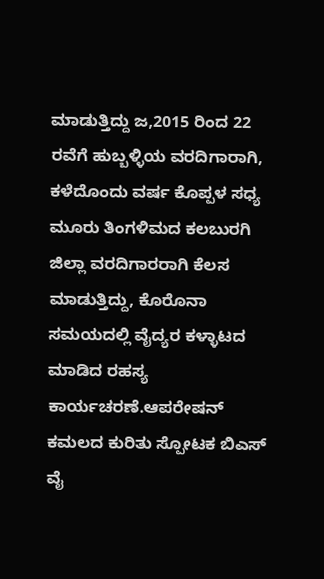ಮಾಡುತ್ತಿದ್ದು ಜ,2015 ರಿಂದ 22 ರವೆಗೆ ಹುಬ್ಬಳ್ಳಿಯ ವರದಿಗಾರಾಗಿ, ಕಳೆದೊಂದು ವರ್ಷ ಕೊಪ್ಪಳ ಸಧ್ಯ ಮೂರು ತಿಂಗಳಿಮದ ಕಲಬುರಗಿ ಜಿಲ್ಲಾ ವರದಿಗಾರರಾಗಿ ಕೆಲಸ ಮಾಡುತ್ತಿದ್ದು, ಕೊರೊನಾ ಸಮಯದಲ್ಲಿ ವೈದ್ಯರ ಕಳ್ಳಾಟದ ಮಾಡಿದ ರಹಸ್ಯ ಕಾರ್ಯಚರಣೆ.ಆಪರೇಷನ್ ಕಮಲದ ಕುರಿತು ಸ್ಪೋಟಕ ಬಿಎಸ್ ವೈ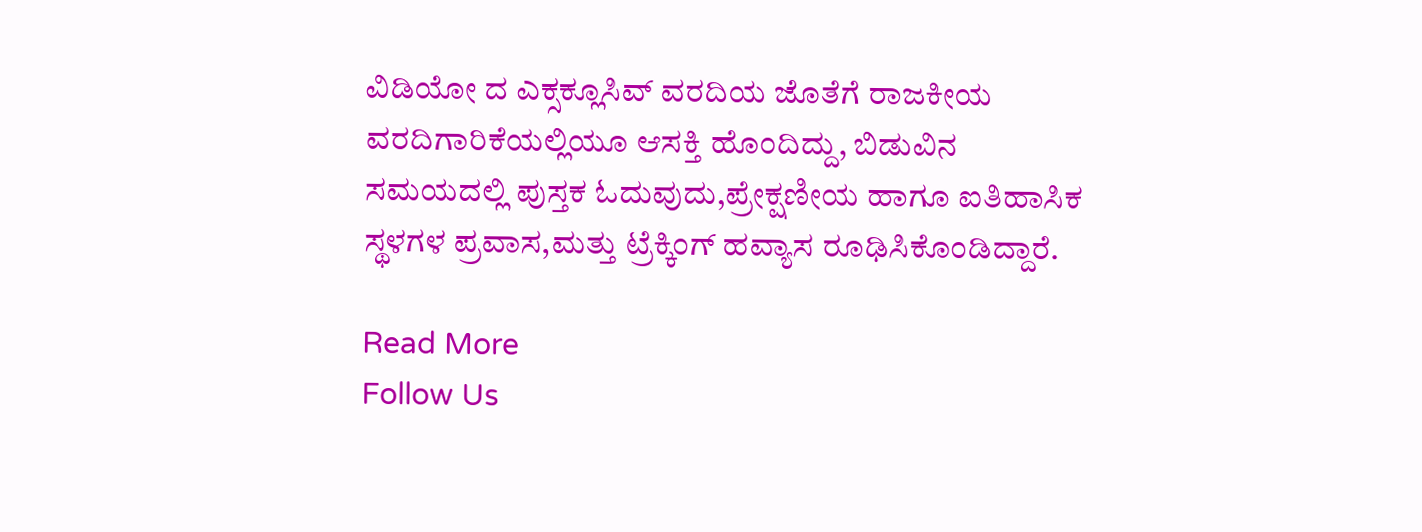ವಿಡಿಯೋ ದ ಎಕ್ಸಕ್ಲೂಸಿವ್ ವರದಿಯ ಜೊತೆಗೆ ರಾಜಕೀಯ ವರದಿಗಾರಿಕೆಯಲ್ಲಿಯೂ ಆಸಕ್ತಿ ಹೊಂದಿದ್ದು, ಬಿಡುವಿನ ಸಮಯದಲ್ಲಿ ಪುಸ್ತಕ ಓದುವುದು,ಪ್ರೇಕ್ಷಣೀಯ ಹಾಗೂ ಐತಿಹಾಸಿಕ ಸ್ಥಳಗಳ ಪ್ರವಾಸ,ಮತ್ತು ಟ್ರೆಕ್ಕಿಂಗ್ ಹವ್ಯಾಸ ರೂಢಿಸಿಕೊಂಡಿದ್ದಾರೆ.

Read More
Follow Us